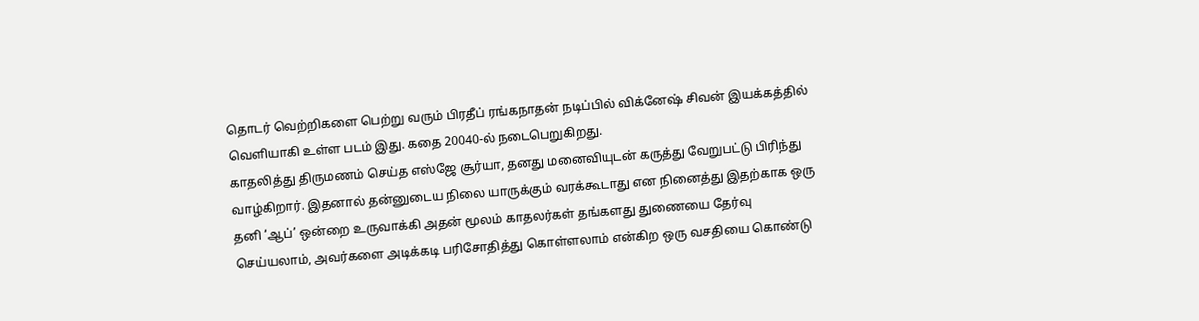தொடர் வெற்றிகளை பெற்று வரும் பிரதீப் ரங்கநாதன் நடிப்பில் விக்னேஷ் சிவன் இயக்கத்தில் வெளியாகி உள்ள படம் இது. கதை 20040-ல் நடைபெறுகிறது.
காதலித்து திருமணம் செய்த எஸ்ஜே சூர்யா, தனது மனைவியுடன் கருத்து வேறுபட்டு பிரிந்து வாழ்கிறார். இதனால் தன்னுடைய நிலை யாருக்கும் வரக்கூடாது என நினைத்து இதற்காக ஒரு தனி ‘ஆப்’ ஒன்றை உருவாக்கி அதன் மூலம் காதலர்கள் தங்களது துணையை தேர்வு செய்யலாம், அவர்களை அடிக்கடி பரிசோதித்து கொள்ளலாம் என்கிற ஒரு வசதியை கொண்டு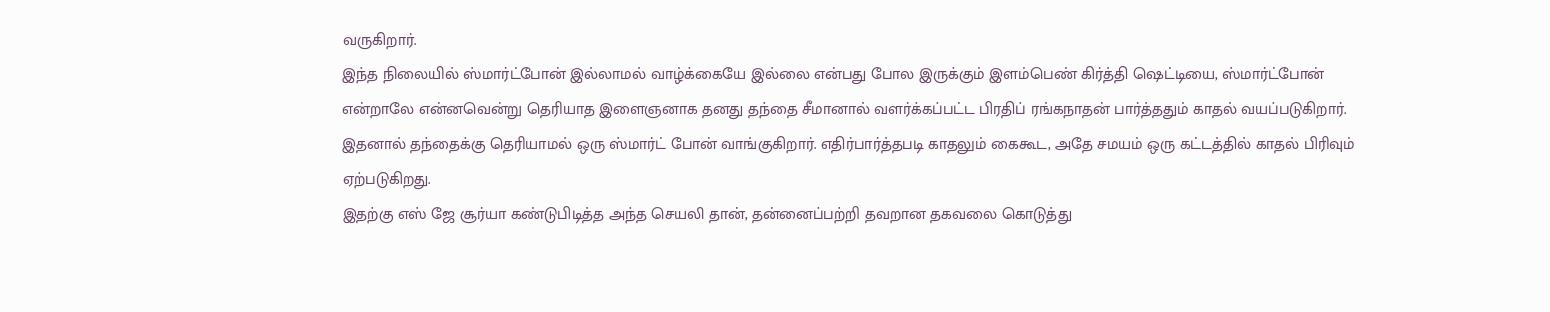வருகிறார்.
இந்த நிலையில் ஸ்மார்ட்போன் இல்லாமல் வாழ்க்கையே இல்லை என்பது போல இருக்கும் இளம்பெண் கிர்த்தி ஷெட்டியை, ஸ்மார்ட்போன் என்றாலே என்னவென்று தெரியாத இளைஞனாக தனது தந்தை சீமானால் வளர்க்கப்பட்ட பிரதிப் ரங்கநாதன் பார்த்ததும் காதல் வயப்படுகிறார். இதனால் தந்தைக்கு தெரியாமல் ஒரு ஸ்மார்ட் போன் வாங்குகிறார். எதிர்பார்த்தபடி காதலும் கைகூட, அதே சமயம் ஒரு கட்டத்தில் காதல் பிரிவும் ஏற்படுகிறது.
இதற்கு எஸ் ஜே சூர்யா கண்டுபிடித்த அந்த செயலி தான், தன்னைப்பற்றி தவறான தகவலை கொடுத்து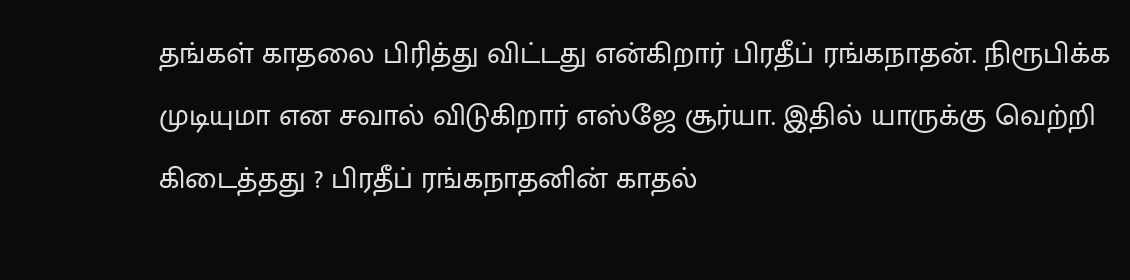தங்கள் காதலை பிரித்து விட்டது என்கிறார் பிரதீப் ரங்கநாதன். நிரூபிக்க முடியுமா என சவால் விடுகிறார் எஸ்ஜே சூர்யா. இதில் யாருக்கு வெற்றி கிடைத்தது ? பிரதீப் ரங்கநாதனின் காதல்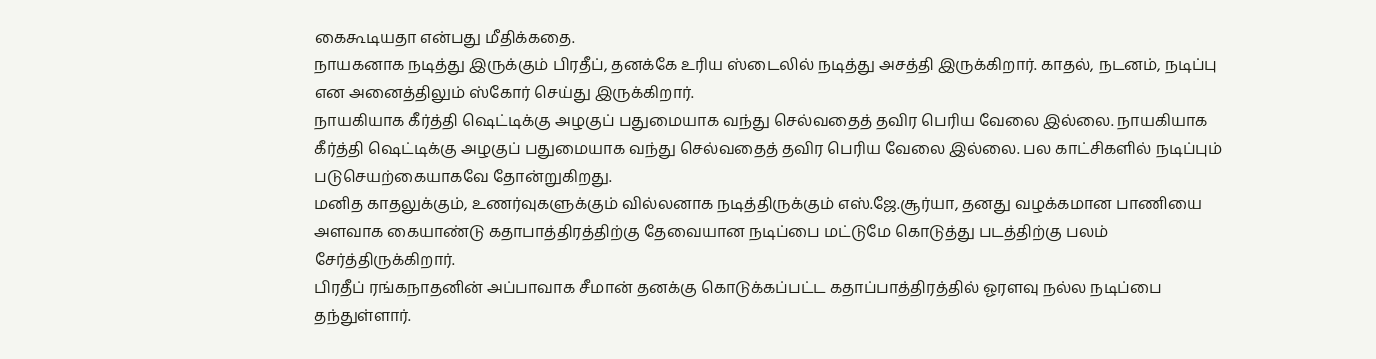கைகூடியதா என்பது மீதிக்கதை.
நாயகனாக நடித்து இருக்கும் பிரதீப், தனக்கே உரிய ஸ்டைலில் நடித்து அசத்தி இருக்கிறார். காதல், நடனம், நடிப்பு என அனைத்திலும் ஸ்கோர் செய்து இருக்கிறார்.
நாயகியாக கீர்த்தி ஷெட்டிக்கு அழகுப் பதுமையாக வந்து செல்வதைத் தவிர பெரிய வேலை இல்லை. நாயகியாக கீர்த்தி ஷெட்டிக்கு அழகுப் பதுமையாக வந்து செல்வதைத் தவிர பெரிய வேலை இல்லை. பல காட்சிகளில் நடிப்பும் படுசெயற்கையாகவே தோன்றுகிறது.
மனித காதலுக்கும், உணர்வுகளுக்கும் வில்லனாக நடித்திருக்கும் எஸ்.ஜே.சூர்யா, தனது வழக்கமான பாணியை அளவாக கையாண்டு கதாபாத்திரத்திற்கு தேவையான நடிப்பை மட்டுமே கொடுத்து படத்திற்கு பலம் சேர்த்திருக்கிறார்.
பிரதீப் ரங்கநாதனின் அப்பாவாக சீமான் தனக்கு கொடுக்கப்பட்ட கதாப்பாத்திரத்தில் ஓரளவு நல்ல நடிப்பை தந்துள்ளார்.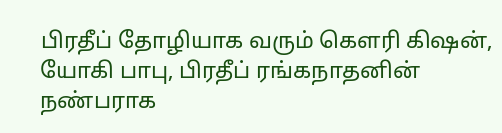பிரதீப் தோழியாக வரும் கெளரி கிஷன், யோகி பாபு, பிரதீப் ரங்கநாதனின் நண்பராக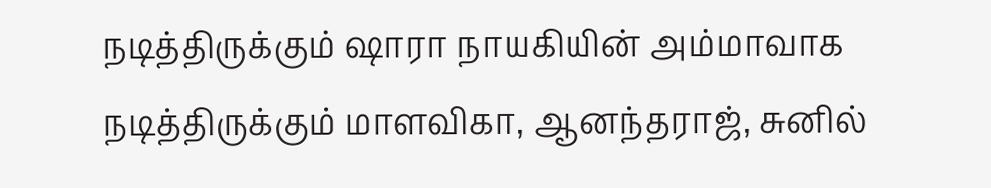நடித்திருக்கும் ஷாரா நாயகியின் அம்மாவாக நடித்திருக்கும் மாளவிகா, ஆனந்தராஜ், சுனில்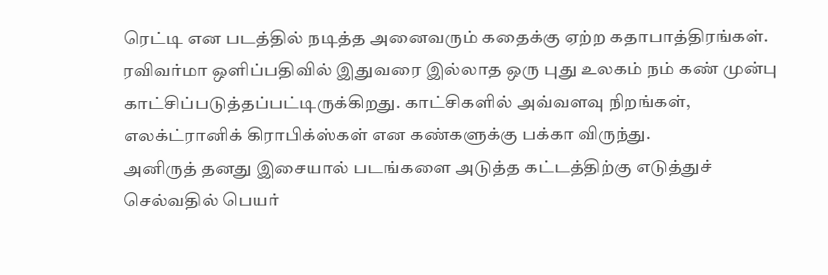ரெட்டி என படத்தில் நடித்த அனைவரும் கதைக்கு ஏற்ற கதாபாத்திரங்கள்.
ரவிவர்மா ஒளிப்பதிவில் இதுவரை இல்லாத ஒரு புது உலகம் நம் கண் முன்பு காட்சிப்படுத்தப்பட்டிருக்கிறது. காட்சிகளில் அவ்வளவு நிறங்கள், எலக்ட்ரானிக் கிராபிக்ஸ்கள் என கண்களுக்கு பக்கா விருந்து.
அனிருத் தனது இசையால் படங்களை அடுத்த கட்டத்திற்கு எடுத்துச் செல்வதில் பெயர்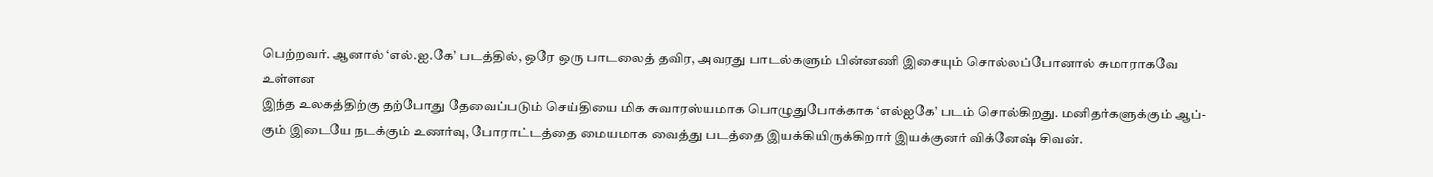பெற்றவர். ஆனால் ‘எல்.ஐ.கே’ படத்தில், ஒரே ஒரு பாடலைத் தவிர, அவரது பாடல்களும் பின்னணி இசையும் சொல்லப்போனால் சுமாராகவே உள்ளன
இந்த உலகத்திற்கு தற்போது தேவைப்படும் செய்தியை மிக சுவாரஸ்யமாக பொழுதுபோக்காக ‘எல்ஐகே’ படம் சொல்கிறது. மனிதர்களுக்கும் ஆப்-கும் இடையே நடக்கும் உணர்வு, போராட்டத்தை மையமாக வைத்து படத்தை இயக்கியிருக்கிறார் இயக்குனர் விக்னேஷ் சிவன்.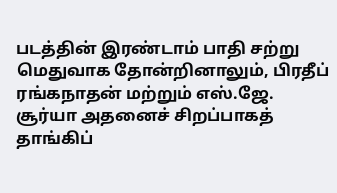படத்தின் இரண்டாம் பாதி சற்று மெதுவாக தோன்றினாலும், பிரதீப் ரங்கநாதன் மற்றும் எஸ்.ஜே. சூர்யா அதனைச் சிறப்பாகத் தாங்கிப்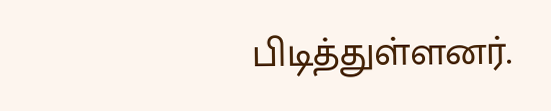பிடித்துள்ளனர்.